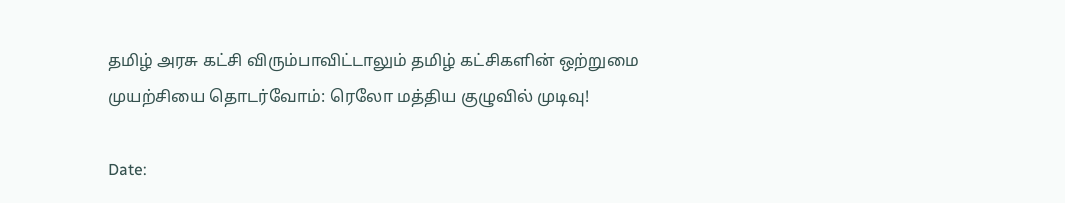தமிழ் அரசு கட்சி விரும்பாவிட்டாலும் தமிழ் கட்சிகளின் ஒற்றுமை முயற்சியை தொடர்வோம்: ரெலோ மத்திய குழுவில் முடிவு!

Date: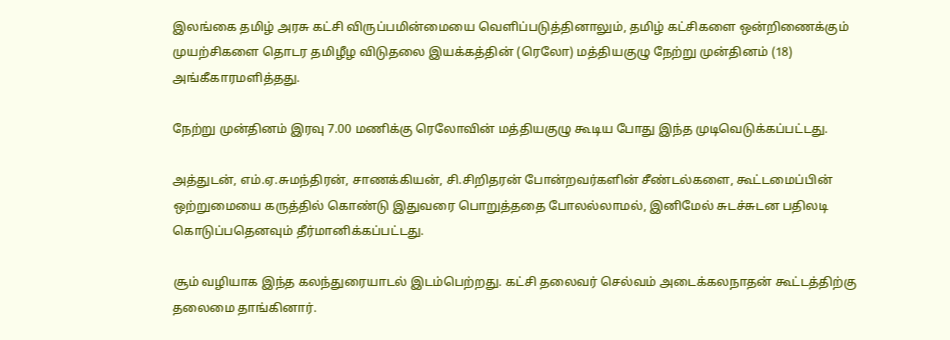இலங்கை தமிழ் அரசு கட்சி விருப்பமின்மையை வெளிப்படுத்தினாலும், தமிழ் கட்சிகளை ஒன்றிணைக்கும் முயற்சிகளை தொடர தமிழீழ விடுதலை இயக்கத்தின் (ரெலோ) மத்தியகுழு நேற்று முன்தினம் (18) அங்கீகாரமளித்தது.

நேற்று முன்தினம் இரவு 7.00 மணிக்கு ரெலோவின் மத்தியகுழு கூடிய போது இந்த முடிவெடுக்கப்பட்டது.

அத்துடன், எம்.ஏ.சுமந்திரன், சாணக்கியன், சி.சிறிதரன் போன்றவர்களின் சீண்டல்களை, கூட்டமைப்பின் ஒற்றுமையை கருத்தில் கொண்டு இதுவரை பொறுத்ததை போலல்லாமல், இனிமேல் சுடச்சுடன பதிலடி கொடுப்பதெனவும் தீர்மானிக்கப்பட்டது.

சூம் வழியாக இந்த கலந்துரையாடல் இடம்பெற்றது. கட்சி தலைவர் செல்வம் அடைக்கலநாதன் கூட்டத்திற்கு தலைமை தாங்கினார்.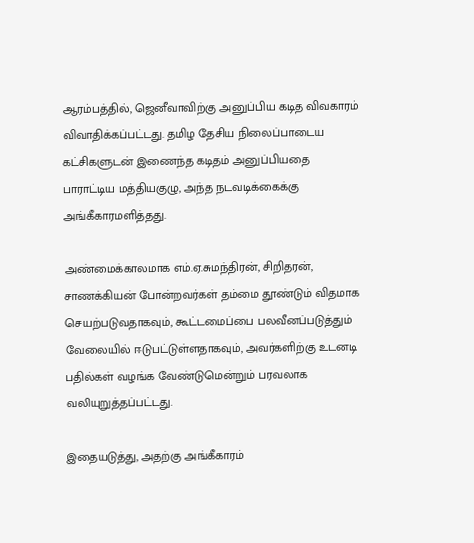ஆரம்பத்தில், ஜெனீவாவிற்கு அனுப்பிய கடித விவகாரம் விவாதிக்கப்பட்டது. தமிழ தேசிய நிலைப்பாடைய கட்சிகளுடன் இணைந்த கடிதம் அனுப்பியதை பாராட்டிய மத்தியகுழு, அந்த நடவடிக்கைக்கு அங்கீகாரமளித்தது.

அண்மைக்காலமாக எம்.ஏ.சுமந்திரன், சிறிதரன், சாணக்கியன் போன்றவர்கள் தம்மை தூண்டும் விதமாக செயற்படுவதாகவும், கூட்டமைப்பை பலவீனப்படுத்தும் வேலையில் ஈடுபட்டுள்ளதாகவும், அவர்களிற்கு உடனடி பதில்கள் வழங்க வேண்டுமென்றும் பரவலாக வலியுறுத்தப்பட்டது.

இதையடுத்து, அதற்கு அங்கீகாரம்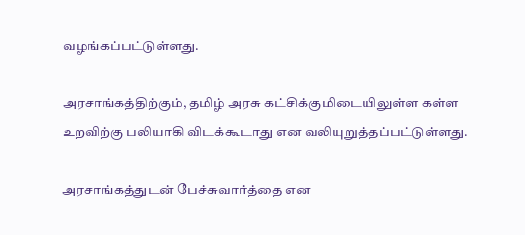வழங்கப்பட்டுள்ளது.

அரசாங்கத்திற்கும், தமிழ் அரசு கட்சிக்குமிடையிலுள்ள கள்ள உறவிற்கு பலியாகி விடக்கூடாது என வலியுறுத்தப்பட்டுள்ளது.

அரசாங்கத்துடன் பேச்சுவார்த்தை என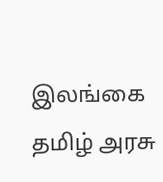இலங்கை தமிழ் அரசு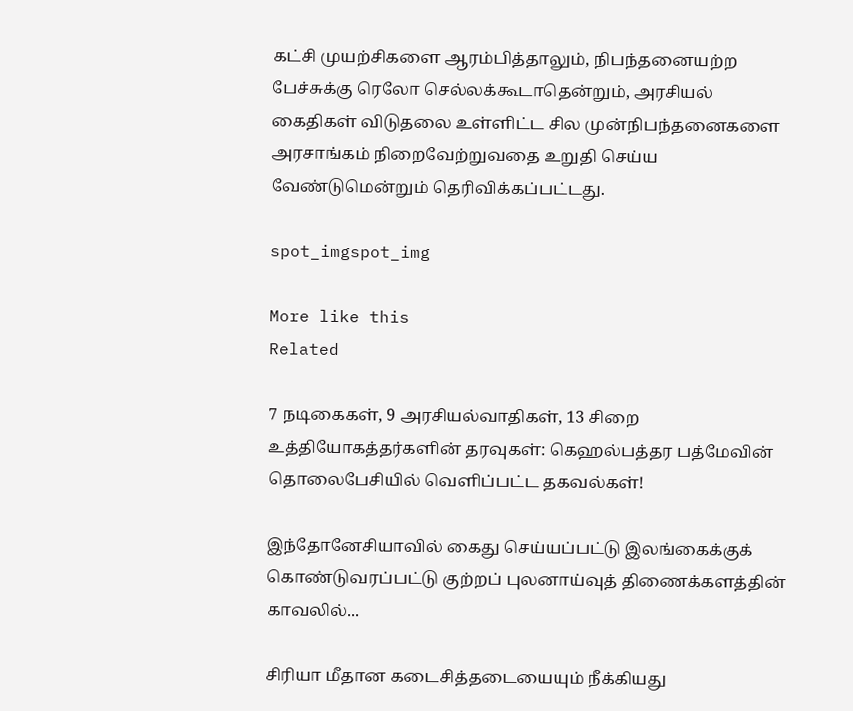கட்சி முயற்சிகளை ஆரம்பித்தாலும், நிபந்தனையற்ற பேச்சுக்கு ரெலோ செல்லக்கூடாதென்றும், அரசியல் கைதிகள் விடுதலை உள்ளிட்ட சில முன்நிபந்தனைகளை அரசாங்கம் நிறைவேற்றுவதை உறுதி செய்ய வேண்டுமென்றும் தெரிவிக்கப்பட்டது.

spot_imgspot_img

More like this
Related

7 நடிகைகள், 9 அரசியல்வாதிகள், 13 சிறை உத்தியோகத்தர்களின் தரவுகள்: கெஹல்பத்தர பத்மேவின் தொலைபேசியில் வெளிப்பட்ட தகவல்கள்!

இந்தோனேசியாவில் கைது செய்யப்பட்டு இலங்கைக்குக் கொண்டுவரப்பட்டு குற்றப் புலனாய்வுத் திணைக்களத்தின் காவலில்...

சிரியா மீதான கடைசித்தடையையும் நீக்கியது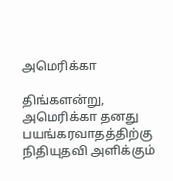அமெரிக்கா

திங்களன்று, அமெரிக்கா தனது பயங்கரவாதத்திற்கு நிதியுதவி அளிக்கும்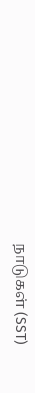நாடுகள் (SST)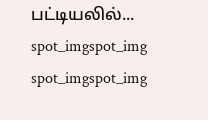பட்டியலில்...
spot_imgspot_img
spot_imgspot_img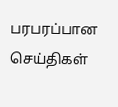பரபரப்பான செய்திகள்